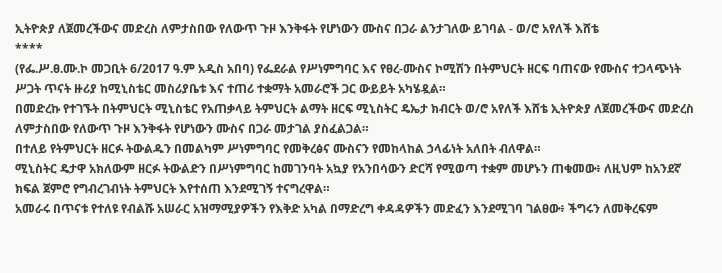ኢትዮጵያ ለጀመረችውና መድረስ ለምታስበው የለውጥ ጉዞ እንቅፋት የሆነውን ሙስና በጋራ ልንታገለው ይገባል - ወ/ሮ አየለች እሸቴ
****
(የፌ.ሥ.ፀ.ሙ.ኮ መጋቢት 6/2017 ዓ.ም አዲስ አበባ) የፌደራል የሥነምግባር እና የፀረ-ሙስና ኮሚሽን በትምህርት ዘርፍ ባጠናው የሙስና ተጋላጭነት ሥጋት ጥናት ዙሪያ ከሚኒስቴር መስሪያቤቱ እና ተጠሪ ተቋማት አመራሮች ጋር ውይይት አካሄዷል።
በመድረኩ የተገኙት በትምህርት ሚኒስቴር የአጠቃላይ ትምህርት ልማት ዘርፍ ሚኒስትር ዴኤታ ክብርት ወ/ሮ አየለች እሸቴ ኢትዮጵያ ለጀመረችውና መድረስ ለምታስበው የለውጥ ጉዞ እንቅፋት የሆነውን ሙስና በጋራ መታገል ያስፈልጋል።
በተለይ የትምህርት ዘርፉ ትውልዱን በመልካም ሥነምግባር የመቅረፅና ሙስናን የመከላከል ኃላፊነት አለበት ብለዋል።
ሚኒስትር ዴታዋ አክለውም ዘርፉ ትውልድን በሥነምግባር ከመገንባት አኳያ የአንበሳውን ድርሻ የሚወጣ ተቋም መሆኑን ጠቁመው፥ ለዚህም ከአንደኛ ክፍል ጀምሮ የግብረገብነት ትምህርት እየተሰጠ እንደሚገኝ ተናግረዋል።
አመራሩ በጥናቱ የተለዩ የብልሹ አሠራር አዝማሚያዎችን የእቅድ አካል በማድረግ ቀዳዳዎችን መድፈን እንደሚገባ ገልፀው፥ ችግሩን ለመቅረፍም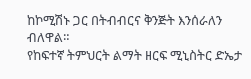ከኮሚሽኑ ጋር በትብብርና ቅንጅት እንሰራለን ብለዋል።
የከፍተኛ ትምህርት ልማት ዘርፍ ሚኒስትር ድኤታ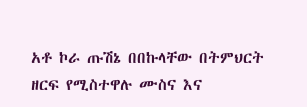አቶ ኮራ ጡሽኔ በበኩላቸው በትምህርት ዘርፍ የሚስተዋሉ ሙስና እና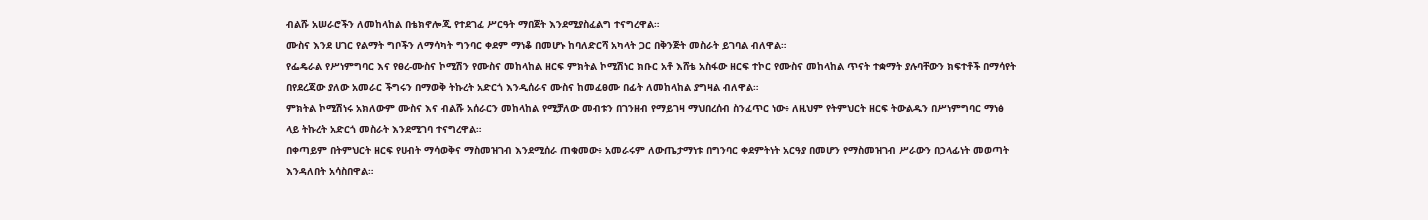ብልሹ አሠራሮችን ለመከላከል በቴክኖሎጂ የተደገፈ ሥርዓት ማበጀት እንደሚያስፈልግ ተናግረዋል።
ሙስና እንደ ሀገር የልማት ግቦችን ለማሳካት ግንባር ቀደም ማነቆ በመሆኑ ከባለድርሻ አካላት ጋር በቅንጅት መስራት ይገባል ብለዋል።
የፌዴራል የሥነምግባር እና የፀረ-ሙስና ኮሚሽን የሙስና መከላከል ዘርፍ ምክትል ኮሚሽነር ክቡር አቶ እሸቴ አስፋው ዘርፍ ተኮር የሙስና መከላከል ጥናት ተቋማት ያሉባቸውን ክፍተቶች በማሳየት በየደረጃው ያለው አመራር ችግሩን በማወቅ ትኩረት አድርጎ እንዲሰራና ሙስና ከመፈፀሙ በፊት ለመከላከል ያግዛል ብለዋል።
ምክትል ኮሚሽነሩ አክለውም ሙስና እና ብልሹ አሰራርን መከላከል የሚቻለው መብቱን በገንዘብ የማይገዛ ማህበረሰብ ስንፈጥር ነው፥ ለዚህም የትምህርት ዘርፍ ትውልዱን በሥነምግባር ማነፅ ላይ ትኩረት አድርጎ መስራት እንደሚገባ ተናግረዋል።
በቀጣይም በትምህርት ዘርፍ የሀብት ማሳወቅና ማስመዝገብ እንደሚሰራ ጠቁመው፥ አመራሩም ለውጤታማነቱ በግንባር ቀደምትነት አርዓያ በመሆን የማስመዝገብ ሥራውን በኃላፊነት መወጣት እንዳለበት አሳስበዋል።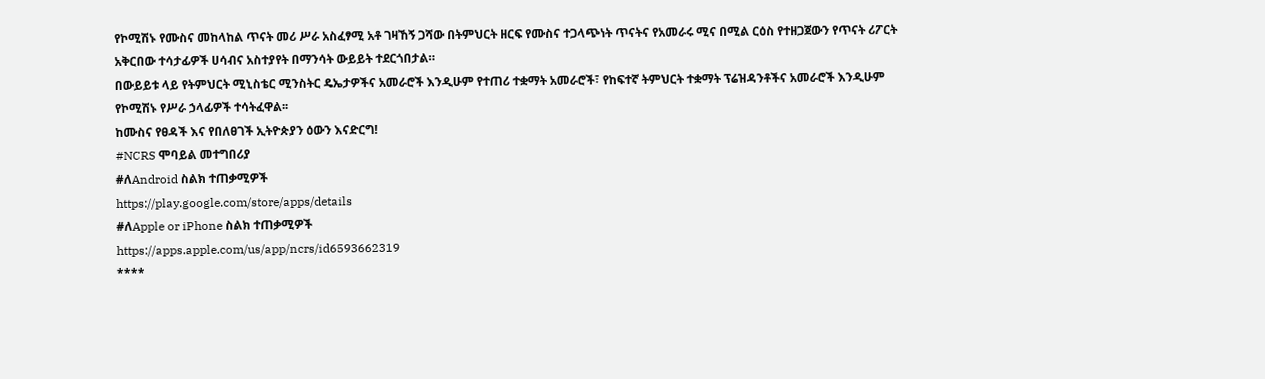የኮሚሽኑ የሙስና መከላከል ጥናት መሪ ሥራ አስፈፃሚ አቶ ገዛኸኝ ጋሻው በትምህርት ዘርፍ የሙስና ተጋላጭነት ጥናትና የአመራሩ ሚና በሚል ርዕስ የተዘጋጀውን የጥናት ሪፖርት አቅርበው ተሳታፊዎች ሀሳብና አስተያየት በማንሳት ውይይት ተደርጎበታል።
በውይይቱ ላይ የትምህርት ሚኒስቴር ሚንስትር ዴኤታዎችና አመራሮች እንዲሁም የተጠሪ ተቋማት አመራሮች፣ የከፍተኛ ትምህርት ተቋማት ፕሬዝዳንቶችና አመራሮች እንዲሁም የኮሚሽኑ የሥራ ኃላፊዎች ተሳትፈዋል፡፡
ከሙስና የፀዳች እና የበለፀገች ኢትዮጵያን ዕውን እናድርግ!
#NCRS ሞባይል መተግበሪያ
#ለAndroid ስልክ ተጠቃሚዎች
https://play.google.com/store/apps/details
#ለApple or iPhone ስልክ ተጠቃሚዎች
https://apps.apple.com/us/app/ncrs/id6593662319
****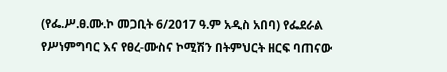(የፌ.ሥ.ፀ.ሙ.ኮ መጋቢት 6/2017 ዓ.ም አዲስ አበባ) የፌደራል የሥነምግባር እና የፀረ-ሙስና ኮሚሽን በትምህርት ዘርፍ ባጠናው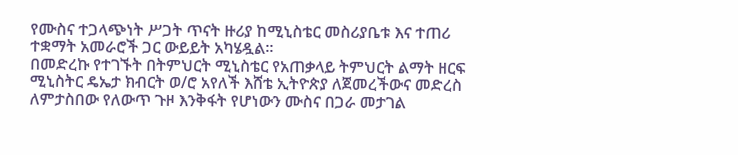የሙስና ተጋላጭነት ሥጋት ጥናት ዙሪያ ከሚኒስቴር መስሪያቤቱ እና ተጠሪ ተቋማት አመራሮች ጋር ውይይት አካሄዷል።
በመድረኩ የተገኙት በትምህርት ሚኒስቴር የአጠቃላይ ትምህርት ልማት ዘርፍ ሚኒስትር ዴኤታ ክብርት ወ/ሮ አየለች እሸቴ ኢትዮጵያ ለጀመረችውና መድረስ ለምታስበው የለውጥ ጉዞ እንቅፋት የሆነውን ሙስና በጋራ መታገል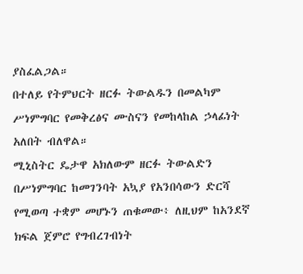ያስፈልጋል።
በተለይ የትምህርት ዘርፉ ትውልዱን በመልካም ሥነምግባር የመቅረፅና ሙስናን የመከላከል ኃላፊነት አለበት ብለዋል።
ሚኒስትር ዴታዋ አክለውም ዘርፉ ትውልድን በሥነምግባር ከመገንባት አኳያ የአንበሳውን ድርሻ የሚወጣ ተቋም መሆኑን ጠቁመው፥ ለዚህም ከአንደኛ ክፍል ጀምሮ የግብረገብነት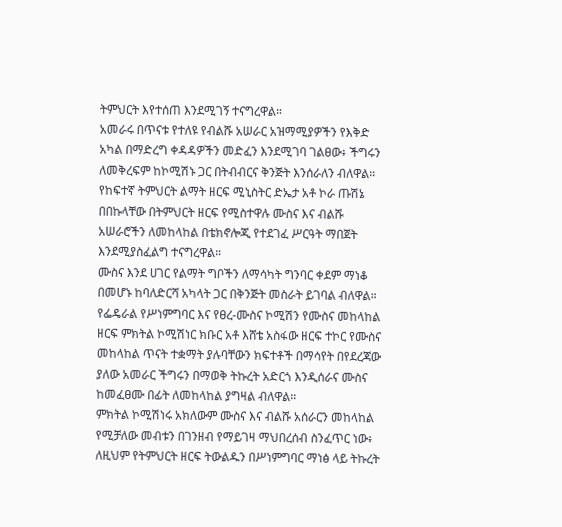ትምህርት እየተሰጠ እንደሚገኝ ተናግረዋል።
አመራሩ በጥናቱ የተለዩ የብልሹ አሠራር አዝማሚያዎችን የእቅድ አካል በማድረግ ቀዳዳዎችን መድፈን እንደሚገባ ገልፀው፥ ችግሩን ለመቅረፍም ከኮሚሽኑ ጋር በትብብርና ቅንጅት እንሰራለን ብለዋል።
የከፍተኛ ትምህርት ልማት ዘርፍ ሚኒስትር ድኤታ አቶ ኮራ ጡሽኔ በበኩላቸው በትምህርት ዘርፍ የሚስተዋሉ ሙስና እና ብልሹ አሠራሮችን ለመከላከል በቴክኖሎጂ የተደገፈ ሥርዓት ማበጀት እንደሚያስፈልግ ተናግረዋል።
ሙስና እንደ ሀገር የልማት ግቦችን ለማሳካት ግንባር ቀደም ማነቆ በመሆኑ ከባለድርሻ አካላት ጋር በቅንጅት መስራት ይገባል ብለዋል።
የፌዴራል የሥነምግባር እና የፀረ-ሙስና ኮሚሽን የሙስና መከላከል ዘርፍ ምክትል ኮሚሽነር ክቡር አቶ እሸቴ አስፋው ዘርፍ ተኮር የሙስና መከላከል ጥናት ተቋማት ያሉባቸውን ክፍተቶች በማሳየት በየደረጃው ያለው አመራር ችግሩን በማወቅ ትኩረት አድርጎ እንዲሰራና ሙስና ከመፈፀሙ በፊት ለመከላከል ያግዛል ብለዋል።
ምክትል ኮሚሽነሩ አክለውም ሙስና እና ብልሹ አሰራርን መከላከል የሚቻለው መብቱን በገንዘብ የማይገዛ ማህበረሰብ ስንፈጥር ነው፥ ለዚህም የትምህርት ዘርፍ ትውልዱን በሥነምግባር ማነፅ ላይ ትኩረት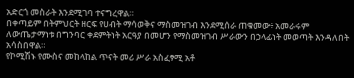አድርጎ መስራት እንደሚገባ ተናግረዋል።
በቀጣይም በትምህርት ዘርፍ የሀብት ማሳወቅና ማስመዝገብ እንደሚሰራ ጠቁመው፥ አመራሩም ለውጤታማነቱ በግንባር ቀደምትነት አርዓያ በመሆን የማስመዝገብ ሥራውን በኃላፊነት መወጣት እንዳለበት አሳስበዋል።
የኮሚሽኑ የሙስና መከላከል ጥናት መሪ ሥራ አስፈፃሚ አቶ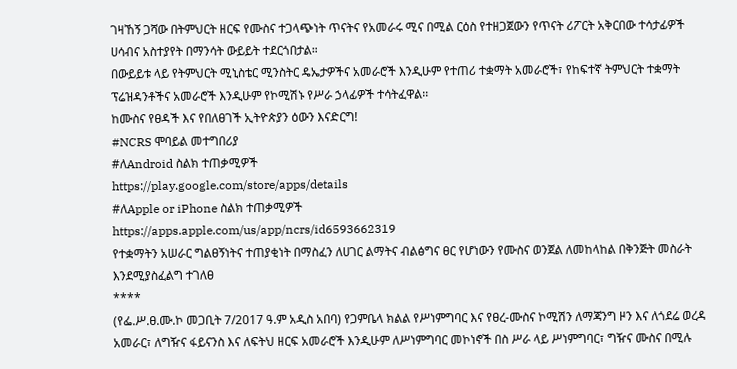ገዛኸኝ ጋሻው በትምህርት ዘርፍ የሙስና ተጋላጭነት ጥናትና የአመራሩ ሚና በሚል ርዕስ የተዘጋጀውን የጥናት ሪፖርት አቅርበው ተሳታፊዎች ሀሳብና አስተያየት በማንሳት ውይይት ተደርጎበታል።
በውይይቱ ላይ የትምህርት ሚኒስቴር ሚንስትር ዴኤታዎችና አመራሮች እንዲሁም የተጠሪ ተቋማት አመራሮች፣ የከፍተኛ ትምህርት ተቋማት ፕሬዝዳንቶችና አመራሮች እንዲሁም የኮሚሽኑ የሥራ ኃላፊዎች ተሳትፈዋል፡፡
ከሙስና የፀዳች እና የበለፀገች ኢትዮጵያን ዕውን እናድርግ!
#NCRS ሞባይል መተግበሪያ
#ለAndroid ስልክ ተጠቃሚዎች
https://play.google.com/store/apps/details
#ለApple or iPhone ስልክ ተጠቃሚዎች
https://apps.apple.com/us/app/ncrs/id6593662319
የተቋማትን አሠራር ግልፀኝነትና ተጠያቂነት በማስፈን ለሀገር ልማትና ብልፅግና ፀር የሆነውን የሙስና ወንጀል ለመከላከል በቅንጅት መስራት እንደሚያስፈልግ ተገለፀ
****
(የፌ.ሥ.ፀ.ሙ.ኮ መጋቢት 7/2017 ዓ.ም አዲስ አበባ) የጋምቤላ ክልል የሥነምግባር እና የፀረ-ሙስና ኮሚሽን ለማጃንግ ዞን እና ለጎደሬ ወረዳ አመራር፣ ለግዥና ፋይናንስ እና ለፍትህ ዘርፍ አመራሮች እንዲሁም ለሥነምግባር መኮነኖች በስ ሥራ ላይ ሥነምግባር፣ ግዥና ሙስና በሚሉ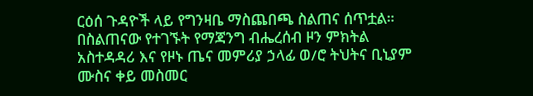ርዕሰ ጉዳዮች ላይ የግንዛቤ ማስጨበጫ ስልጠና ሰጥቷል።
በስልጠናው የተገኙት የማጃንግ ብሔረሰብ ዞን ምክትል አስተዳዳሪ እና የዞኑ ጤና መምሪያ ኃላፊ ወ/ሮ ትህትና ቢኒያም ሙስና ቀይ መስመር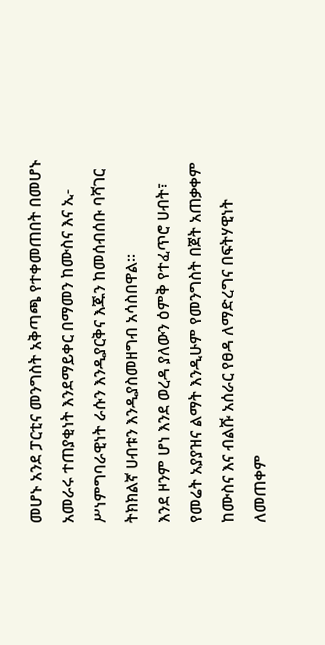መሆኑ አንደ ፓርቲና መንግስት አቅጣጫ የተቀመጠበት በመሆኑ አመራሩ ተጠያቂነት እንደማይቀር በማመን ከሙስና እና ኢ-ሥነምግባራዊነት ራሱን እንዲያርቅና እጁን ከመሰብሰቡ ባሻገር ትክክልኛ ሀብቱን እንዲያስመዘግብ አሳስበዋል።
እንደ ዞንም ሆነ እንደ ወረዳ ያለውን ዕምቅ የተፈጥሮ ሀብት፣ የመሬት አያያዝና ልማት እንዲሁም የመንግስት በጀት አጠቃቀም ከሙስና እና ብልሹ አሰራር የፀዳ ለማድረግና በፍትሃዊነት ለመጠቀም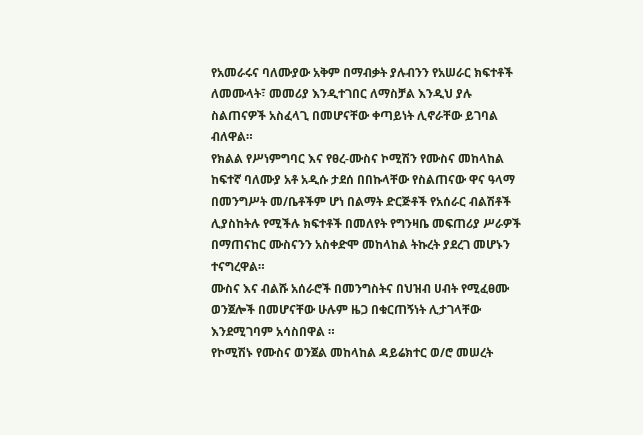የአመራሩና ባለሙያው አቅም በማብቃት ያሉብንን የአሠራር ክፍተቶች ለመሙላት፣ መመሪያ እንዲተገበር ለማስቻል እንዲህ ያሉ ስልጠናዎች አስፈላጊ በመሆናቸው ቀጣይነት ሊኖራቸው ይገባል ብለዋል።
የክልል የሥነምግባር እና የፀረ-ሙስና ኮሚሽን የሙስና መከላከል ከፍተኛ ባለሙያ አቶ አዲሱ ታደሰ በበኩላቸው የስልጠናው ዋና ዓላማ በመንግሥት መ/ቤቶችም ሆነ በልማት ድርጅቶች የአሰራር ብልሽቶች ሊያስከትሉ የሚችሉ ክፍተቶች በመለየት የግንዛቤ መፍጠሪያ ሥራዎች በማጠናከር ሙስናንን አስቀድሞ መከላከል ትኩረት ያደረገ መሆኑን ተናግረዋል።
ሙስና እና ብልሹ አሰራሮች በመንግስትና በህዝብ ሀብት የሚፈፀሙ ወንጀሎች በመሆናቸው ሁሉም ዜጋ በቁርጠኝነት ሊታገላቸው እንደሚገባም አሳስበዋል ።
የኮሚሽኑ የሙስና ወንጀል መከላከል ዳይሬክተር ወ/ሮ መሠረት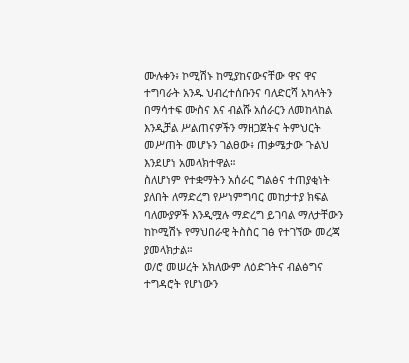ሙሉቀን፥ ኮሚሽኑ ከሚያከናውናቸው ዋና ዋና ተግባራት አንዱ ህብረተሰቡንና ባለድርሻ አካላትን በማሳተፍ ሙስና እና ብልሹ አሰራርን ለመከላከል እንዲቻል ሥልጠናዎችን ማዘጋጀትና ትምህርት መሥጠት መሆኑን ገልፀው፥ ጠቃሜታው ጉልህ እንደሆነ አመላክተዋል።
ስለሆነም የተቋማትን አሰራር ግልፅና ተጠያቂነት ያለበት ለማድረግ የሥነምግባር መከታተያ ክፍል ባለሙያዎች እንዲሟሉ ማድረግ ይገባል ማለታቸውን ከኮሚሽኑ የማህበራዊ ትስስር ገፅ የተገኘው መረጃ ያመላክታል።
ወ/ሮ መሠረት አክለውም ለዕድገትና ብልፅግና ተግዳሮት የሆነውን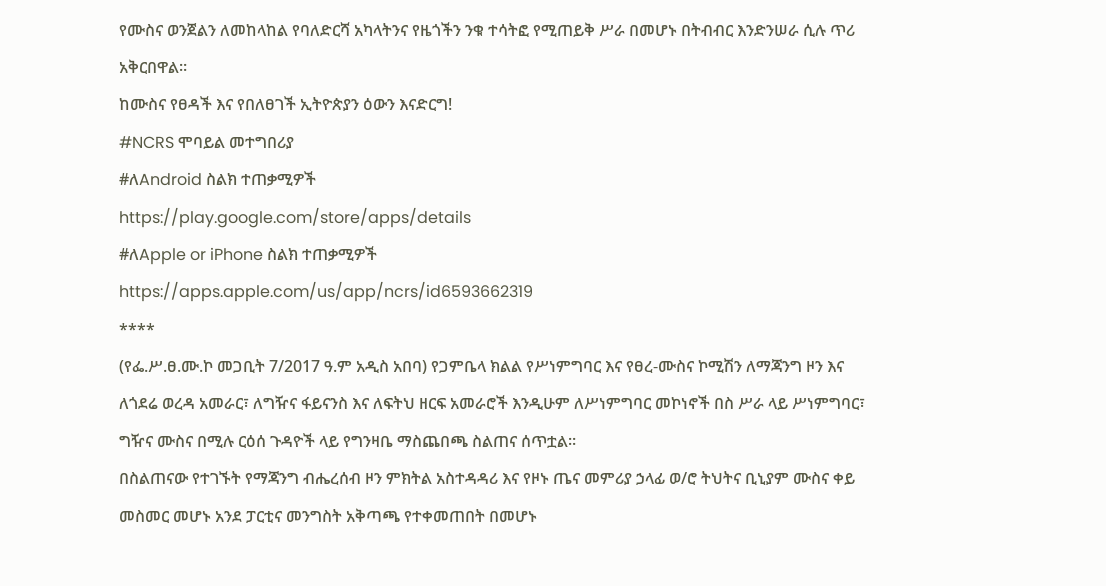የሙስና ወንጀልን ለመከላከል የባለድርሻ አካላትንና የዜጎችን ንቁ ተሳትፎ የሚጠይቅ ሥራ በመሆኑ በትብብር እንድንሠራ ሲሉ ጥሪ አቅርበዋል።
ከሙስና የፀዳች እና የበለፀገች ኢትዮጵያን ዕውን እናድርግ!
#NCRS ሞባይል መተግበሪያ
#ለAndroid ስልክ ተጠቃሚዎች
https://play.google.com/store/apps/details
#ለApple or iPhone ስልክ ተጠቃሚዎች
https://apps.apple.com/us/app/ncrs/id6593662319
****
(የፌ.ሥ.ፀ.ሙ.ኮ መጋቢት 7/2017 ዓ.ም አዲስ አበባ) የጋምቤላ ክልል የሥነምግባር እና የፀረ-ሙስና ኮሚሽን ለማጃንግ ዞን እና ለጎደሬ ወረዳ አመራር፣ ለግዥና ፋይናንስ እና ለፍትህ ዘርፍ አመራሮች እንዲሁም ለሥነምግባር መኮነኖች በስ ሥራ ላይ ሥነምግባር፣ ግዥና ሙስና በሚሉ ርዕሰ ጉዳዮች ላይ የግንዛቤ ማስጨበጫ ስልጠና ሰጥቷል።
በስልጠናው የተገኙት የማጃንግ ብሔረሰብ ዞን ምክትል አስተዳዳሪ እና የዞኑ ጤና መምሪያ ኃላፊ ወ/ሮ ትህትና ቢኒያም ሙስና ቀይ መስመር መሆኑ አንደ ፓርቲና መንግስት አቅጣጫ የተቀመጠበት በመሆኑ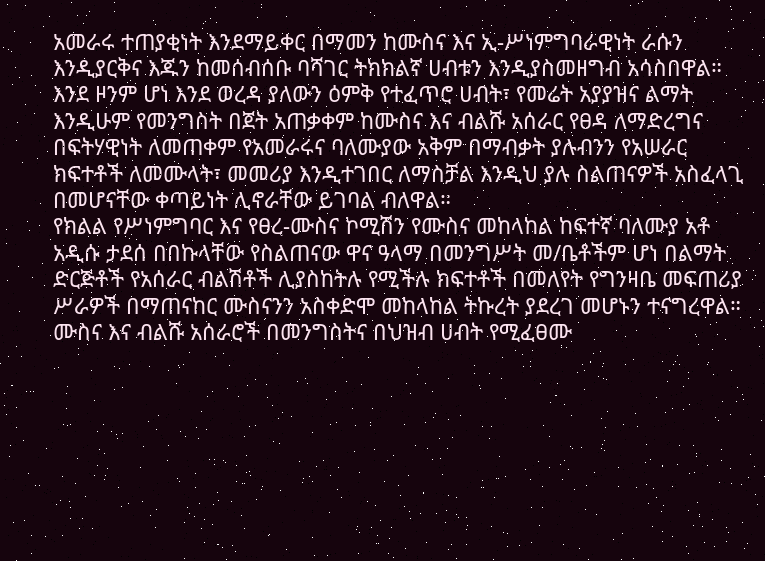አመራሩ ተጠያቂነት እንደማይቀር በማመን ከሙስና እና ኢ-ሥነምግባራዊነት ራሱን እንዲያርቅና እጁን ከመሰብሰቡ ባሻገር ትክክልኛ ሀብቱን እንዲያስመዘግብ አሳስበዋል።
እንደ ዞንም ሆነ እንደ ወረዳ ያለውን ዕምቅ የተፈጥሮ ሀብት፣ የመሬት አያያዝና ልማት እንዲሁም የመንግስት በጀት አጠቃቀም ከሙስና እና ብልሹ አሰራር የፀዳ ለማድረግና በፍትሃዊነት ለመጠቀም የአመራሩና ባለሙያው አቅም በማብቃት ያሉብንን የአሠራር ክፍተቶች ለመሙላት፣ መመሪያ እንዲተገበር ለማስቻል እንዲህ ያሉ ስልጠናዎች አስፈላጊ በመሆናቸው ቀጣይነት ሊኖራቸው ይገባል ብለዋል።
የክልል የሥነምግባር እና የፀረ-ሙስና ኮሚሽን የሙስና መከላከል ከፍተኛ ባለሙያ አቶ አዲሱ ታደሰ በበኩላቸው የስልጠናው ዋና ዓላማ በመንግሥት መ/ቤቶችም ሆነ በልማት ድርጅቶች የአሰራር ብልሽቶች ሊያስከትሉ የሚችሉ ክፍተቶች በመለየት የግንዛቤ መፍጠሪያ ሥራዎች በማጠናከር ሙስናንን አስቀድሞ መከላከል ትኩረት ያደረገ መሆኑን ተናግረዋል።
ሙስና እና ብልሹ አሰራሮች በመንግስትና በህዝብ ሀብት የሚፈፀሙ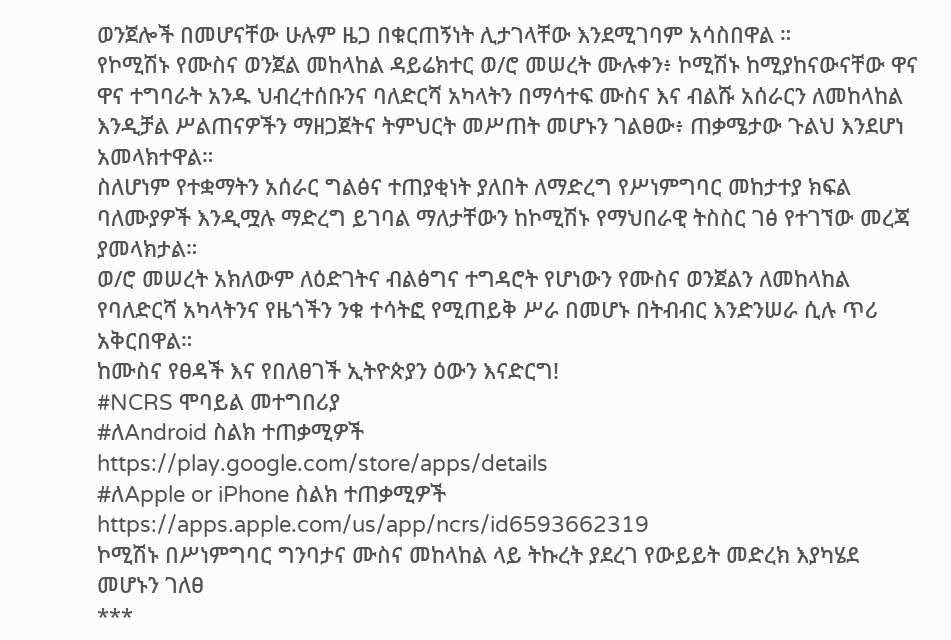ወንጀሎች በመሆናቸው ሁሉም ዜጋ በቁርጠኝነት ሊታገላቸው እንደሚገባም አሳስበዋል ።
የኮሚሽኑ የሙስና ወንጀል መከላከል ዳይሬክተር ወ/ሮ መሠረት ሙሉቀን፥ ኮሚሽኑ ከሚያከናውናቸው ዋና ዋና ተግባራት አንዱ ህብረተሰቡንና ባለድርሻ አካላትን በማሳተፍ ሙስና እና ብልሹ አሰራርን ለመከላከል እንዲቻል ሥልጠናዎችን ማዘጋጀትና ትምህርት መሥጠት መሆኑን ገልፀው፥ ጠቃሜታው ጉልህ እንደሆነ አመላክተዋል።
ስለሆነም የተቋማትን አሰራር ግልፅና ተጠያቂነት ያለበት ለማድረግ የሥነምግባር መከታተያ ክፍል ባለሙያዎች እንዲሟሉ ማድረግ ይገባል ማለታቸውን ከኮሚሽኑ የማህበራዊ ትስስር ገፅ የተገኘው መረጃ ያመላክታል።
ወ/ሮ መሠረት አክለውም ለዕድገትና ብልፅግና ተግዳሮት የሆነውን የሙስና ወንጀልን ለመከላከል የባለድርሻ አካላትንና የዜጎችን ንቁ ተሳትፎ የሚጠይቅ ሥራ በመሆኑ በትብብር እንድንሠራ ሲሉ ጥሪ አቅርበዋል።
ከሙስና የፀዳች እና የበለፀገች ኢትዮጵያን ዕውን እናድርግ!
#NCRS ሞባይል መተግበሪያ
#ለAndroid ስልክ ተጠቃሚዎች
https://play.google.com/store/apps/details
#ለApple or iPhone ስልክ ተጠቃሚዎች
https://apps.apple.com/us/app/ncrs/id6593662319
ኮሚሽኑ በሥነምግባር ግንባታና ሙስና መከላከል ላይ ትኩረት ያደረገ የውይይት መድረክ እያካሄደ መሆኑን ገለፀ
***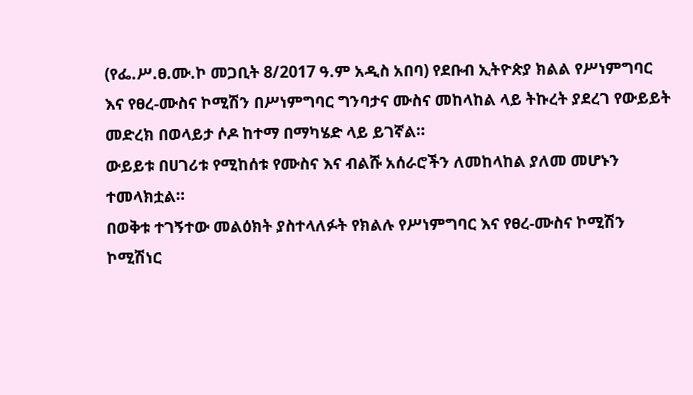(የፌ.ሥ.ፀ.ሙ.ኮ መጋቢት 8/2017 ዓ.ም አዲስ አበባ) የደቡብ ኢትዮጵያ ክልል የሥነምግባር እና የፀረ-ሙስና ኮሚሽን በሥነምግባር ግንባታና ሙስና መከላከል ላይ ትኩረት ያደረገ የውይይት መድረክ በወላይታ ሶዶ ከተማ በማካሄድ ላይ ይገኛል።
ውይይቱ በሀገሪቱ የሚከሰቱ የሙስና እና ብልሹ አሰራሮችን ለመከላከል ያለመ መሆኑን ተመላክቷል።
በወቅቱ ተገኝተው መልዕክት ያስተላለፉት የክልሉ የሥነምግባር እና የፀረ-ሙስና ኮሚሽን ኮሚሽነር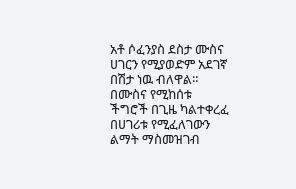አቶ ሶፈንያስ ደስታ ሙስና ሀገርን የሚያወድም አደገኛ በሽታ ነዉ ብለዋል።
በሙስና የሚከሰቱ ችግሮች በጊዜ ካልተቀረፈ በሀገሪቱ የሚፈለገውን ልማት ማስመዝገብ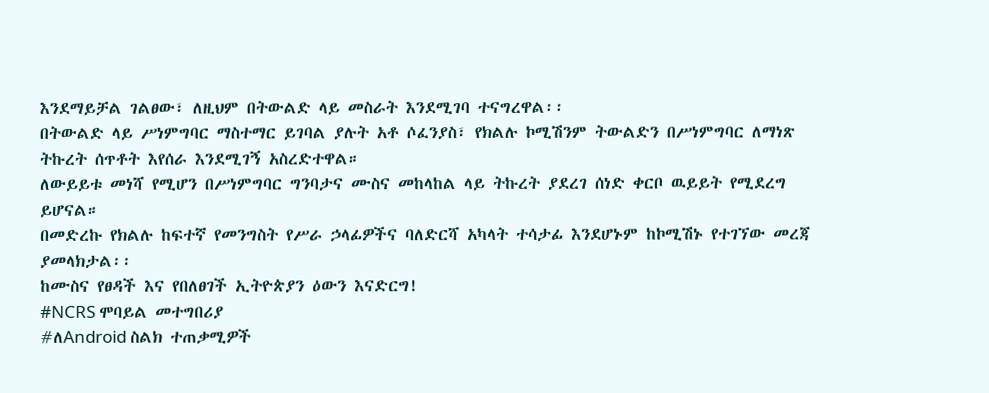እንደማይቻል ገልፀው፣ ለዚህም በትውልድ ላይ መስራት እንደሚገባ ተናግረዋል፡፡
በትውልድ ላይ ሥነምግባር ማስተማር ይገባል ያሉት አቶ ሶፈንያስ፣ የክልሉ ኮሚሽንም ትውልድን በሥነምግባር ለማነጽ ትኩረት ሰጥቶት እየሰራ እንደሚገኝ አስረድተዋል።
ለውይይቱ መነሻ የሚሆን በሥነምግባር ግንባታና ሙስና መከላከል ላይ ትኩረት ያደረገ ሰነድ ቀርቦ ዉይይት የሚደረግ ይሆናል።
በመድረኩ የክልሉ ከፍተኛ የመንግስት የሥራ ኃላፊዎችና ባለድርሻ አካላት ተሳታፊ እንደሆኑም ከኮሚሽኑ የተገኘው መረጃ ያመላክታል፡፡
ከሙስና የፀዳች እና የበለፀገች ኢትዮጵያን ዕውን እናድርግ!
#NCRS ሞባይል መተግበሪያ
#ለAndroid ስልክ ተጠቃሚዎች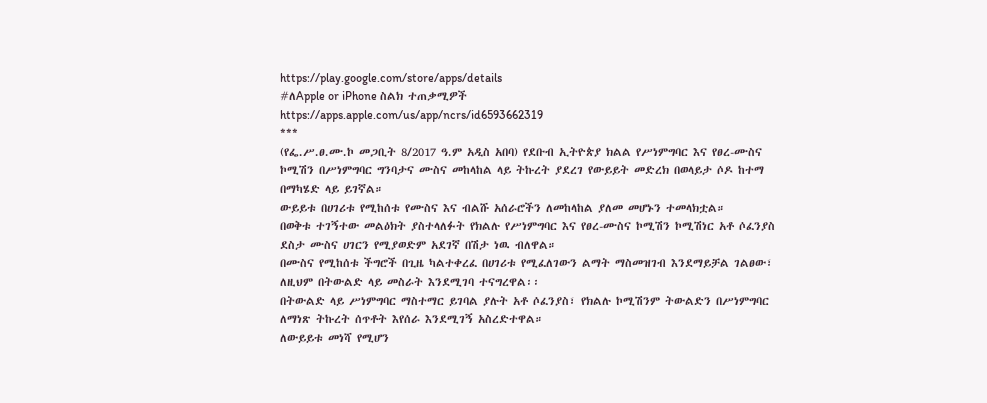https://play.google.com/store/apps/details
#ለApple or iPhone ስልክ ተጠቃሚዎች
https://apps.apple.com/us/app/ncrs/id6593662319
***
(የፌ.ሥ.ፀ.ሙ.ኮ መጋቢት 8/2017 ዓ.ም አዲስ አበባ) የደቡብ ኢትዮጵያ ክልል የሥነምግባር እና የፀረ-ሙስና ኮሚሽን በሥነምግባር ግንባታና ሙስና መከላከል ላይ ትኩረት ያደረገ የውይይት መድረክ በወላይታ ሶዶ ከተማ በማካሄድ ላይ ይገኛል።
ውይይቱ በሀገሪቱ የሚከሰቱ የሙስና እና ብልሹ አሰራሮችን ለመከላከል ያለመ መሆኑን ተመላክቷል።
በወቅቱ ተገኝተው መልዕክት ያስተላለፉት የክልሉ የሥነምግባር እና የፀረ-ሙስና ኮሚሽን ኮሚሽነር አቶ ሶፈንያስ ደስታ ሙስና ሀገርን የሚያወድም አደገኛ በሽታ ነዉ ብለዋል።
በሙስና የሚከሰቱ ችግሮች በጊዜ ካልተቀረፈ በሀገሪቱ የሚፈለገውን ልማት ማስመዝገብ እንደማይቻል ገልፀው፣ ለዚህም በትውልድ ላይ መስራት እንደሚገባ ተናግረዋል፡፡
በትውልድ ላይ ሥነምግባር ማስተማር ይገባል ያሉት አቶ ሶፈንያስ፣ የክልሉ ኮሚሽንም ትውልድን በሥነምግባር ለማነጽ ትኩረት ሰጥቶት እየሰራ እንደሚገኝ አስረድተዋል።
ለውይይቱ መነሻ የሚሆን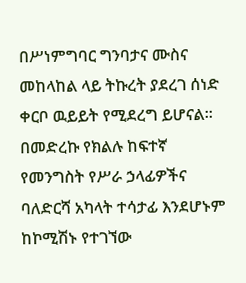በሥነምግባር ግንባታና ሙስና መከላከል ላይ ትኩረት ያደረገ ሰነድ ቀርቦ ዉይይት የሚደረግ ይሆናል።
በመድረኩ የክልሉ ከፍተኛ የመንግስት የሥራ ኃላፊዎችና ባለድርሻ አካላት ተሳታፊ እንደሆኑም ከኮሚሽኑ የተገኘው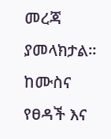መረጃ ያመላክታል፡፡
ከሙስና የፀዳች እና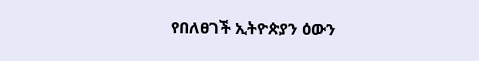የበለፀገች ኢትዮጵያን ዕውን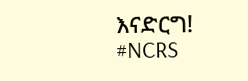እናድርግ!
#NCRS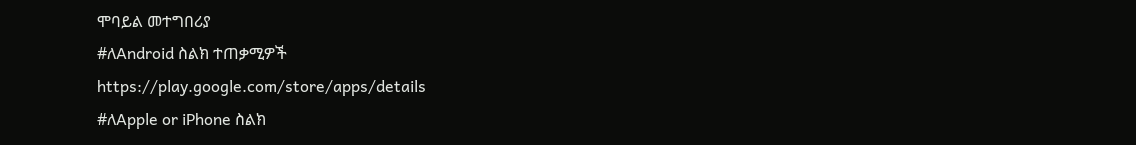ሞባይል መተግበሪያ
#ለAndroid ስልክ ተጠቃሚዎች
https://play.google.com/store/apps/details
#ለApple or iPhone ስልክ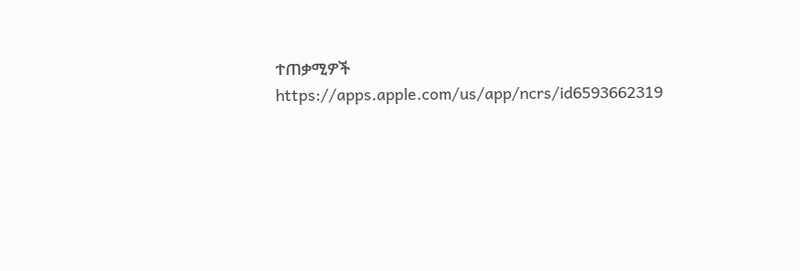ተጠቃሚዎች
https://apps.apple.com/us/app/ncrs/id6593662319